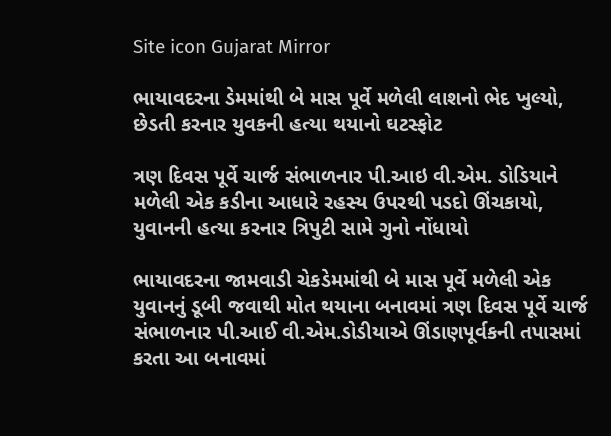Site icon Gujarat Mirror

ભાયાવદરના ડેમમાંથી બે માસ પૂર્વે મળેલી લાશનો ભેદ ખુલ્યો, છેડતી કરનાર યુવકની હત્યા થયાનો ઘટસ્ફોટ

ત્રણ દિવસ પૂર્વે ચાર્જ સંભાળનાર પી.આઇ વી.એમ. ડોડિયાને મળેલી એક કડીના આધારે રહસ્ય ઉપરથી પડદો ઊંચકાયો, યુવાનની હત્યા કરનાર ત્રિપુટી સામે ગુનો નોંધાયો

ભાયાવદરના જામવાડી ચેકડેમમાંથી બે માસ પૂર્વે મળેલી એક યુવાનનું ડૂબી જવાથી મોત થયાના બનાવમાં ત્રણ દિવસ પૂર્વે ચાર્જ સંભાળનાર પી.આઈ વી.એમ.ડોડીયાએ ઊંડાણપૂર્વકની તપાસમાં કરતા આ બનાવમાં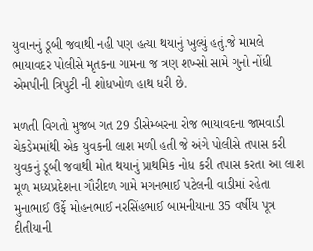યુવાનનું ડૂબી જવાથી નહી પણ હત્યા થયાનું ખુલ્યું હતું.જે મામલે ભાયાવદર પોલીસે મૃતકના ગામના જ ત્રણ શખ્સો સામે ગુનો નોંધી એમપીની ત્રિપુટી ની શોધખોળ હાથ ધરી છે.

મળતી વિગતો મુજબ ગત 29 ડીસેમ્બરના રોજ ભાયાવદના જામવાડી ચેકડેમમાંથી એક યુવકની લાશ મળી હતી જે અંગે પોલીસે તપાસ કરી યુવકનું ડૂબી જવાથી મોત થયાનું પ્રાથમિક નોધ કરી તપાસ કરતા આ લાશ મૂળ મધ્યપ્રદેશના ગૌરીદળ ગામે મગનભાઈ પટેલની વાડીમાં રહેતા મુનાભાઈ ઉર્ફે મોહનભાઈ નરસિંહભાઈ બામનીયાના 35 વર્ષીય પૂત્ર દીતીયાની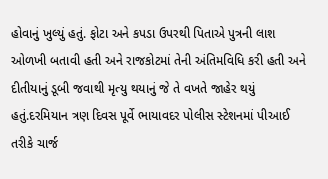હોવાનું ખુલ્યું હતું. ફોટા અને કપડા ઉપરથી પિતાએ પુત્રની લાશ ઓળખી બતાવી હતી અને રાજકોટમાં તેની અંતિમવિધિ કરી હતી અને દીતીયાનું ડૂબી જવાથી મૃત્યુ થયાનું જે તે વખતે જાહેર થયું હતું.દરમિયાન ત્રણ દિવસ પૂર્વે ભાયાવદર પોલીસ સ્ટેશનમાં પીઆઈ તરીકે ચાર્જ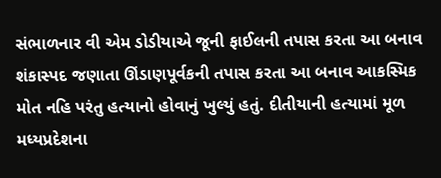સંભાળનાર વી એમ ડોડીયાએ જૂની ફાઈલની તપાસ કરતા આ બનાવ શંકાસ્પદ જણાતા ઊંડાણપૂર્વકની તપાસ કરતા આ બનાવ આકસ્મિક મોત નહિ પરંતુ હત્યાનો હોવાનું ખુલ્યું હતું. દીતીયાની હત્યામાં મૂળ મધ્યપ્રદેશના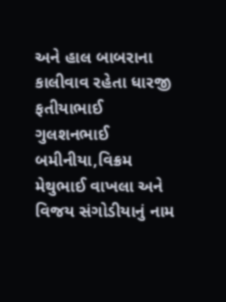અને હાલ બાબરાના કાલીવાવ રહેતા ધારજી ફતીયાભાઈ ગુલશનભાઈ બમીનીયા,વિક્રમ મેથુભાઈ વાખલા અને વિજય સંગોડીયાનું નામ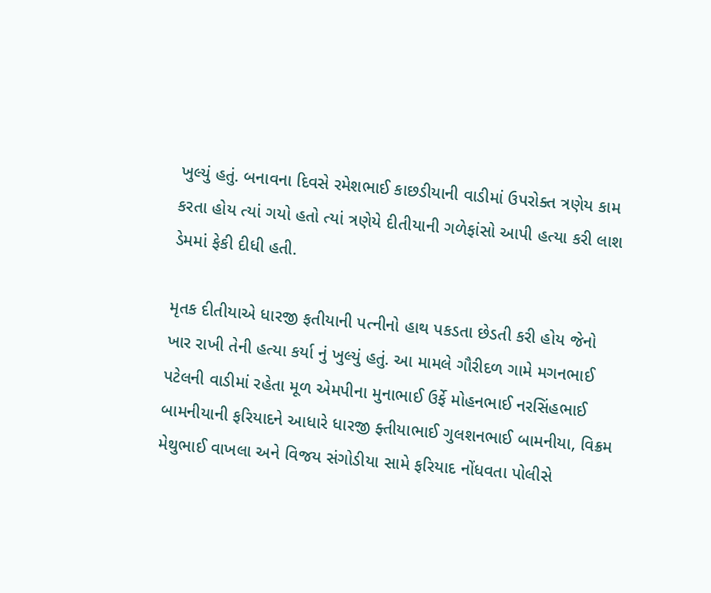ખુલ્યું હતું. બનાવના દિવસે રમેશભાઈ કાછડીયાની વાડીમાં ઉપરોક્ત ત્રણેય કામ કરતા હોય ત્યાં ગયો હતો ત્યાં ત્રણેયે દીતીયાની ગળેફાંસો આપી હત્યા કરી લાશ ડેમમાં ફેકી દીધી હતી.

મૃતક દીતીયાએ ધારજી ફતીયાની પત્નીનો હાથ પકડતા છેડતી કરી હોય જેનો ખાર રાખી તેની હત્યા કર્યા નું ખુલ્યું હતું. આ મામલે ગૌરીદળ ગામે મગનભાઈ પટેલની વાડીમાં રહેતા મૂળ એમપીના મુનાભાઈ ઉર્ફે મોહનભાઈ નરસિંહભાઈ બામનીયાની ફરિયાદને આધારે ધારજી ફ્તીયાભાઈ ગુલશનભાઈ બામનીયા, વિક્રમ મેથુભાઈ વાખલા અને વિજય સંગોડીયા સામે ફરિયાદ નોંધવતા પોલીસે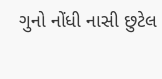ગુનો નોંધી નાસી છુટેલ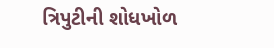ત્રિપુટીની શોધખોળ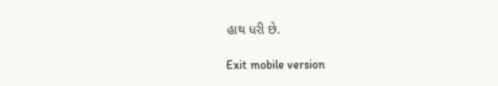હાથ ધરી છે.

Exit mobile version